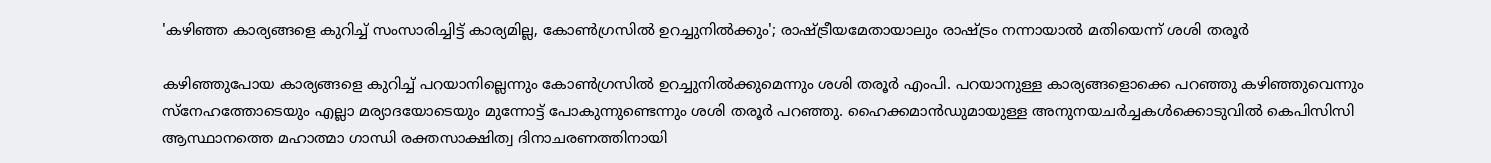'കഴിഞ്ഞ കാര്യങ്ങളെ കുറിച്ച് സംസാരിച്ചിട്ട് കാര്യമില്ല, കോണ്‍ഗ്രസില്‍ ഉറച്ചുനില്‍ക്കും'; രാഷ്ട്രീയമേതായാലും രാഷ്ട്രം നന്നായാല്‍ മതിയെന്ന് ശശി തരൂർ

കഴിഞ്ഞുപോയ കാര്യങ്ങളെ കുറിച്ച് പറയാനില്ലെന്നും കോണ്‍ഗ്രസില്‍ ഉറച്ചുനില്‍ക്കുമെന്നും ശശി തരൂര്‍ എംപി. പറയാനുള്ള കാര്യങ്ങളൊക്കെ പറഞ്ഞു കഴിഞ്ഞുവെന്നും സ്‌നേഹത്തോടെയും എല്ലാ മര്യാദയോടെയും മുന്നോട്ട് പോകുന്നുണ്ടെന്നും ശശി തരൂർ പറഞ്ഞു. ഹൈക്കമാന്‍ഡുമായുള്ള അനുനയചര്‍ച്ചകള്‍ക്കൊടുവില്‍ കെപിസിസി ആസ്ഥാനത്തെ മഹാത്മാ ഗാന്ധി രക്തസാക്ഷിത്വ ദിനാചരണത്തിനായി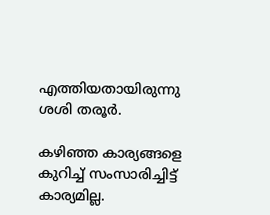എത്തിയതായിരുന്നു ശശി തരൂര്‍.

കഴിഞ്ഞ കാര്യങ്ങളെ കുറിച്ച് സംസാരിച്ചിട്ട് കാര്യമില്ല.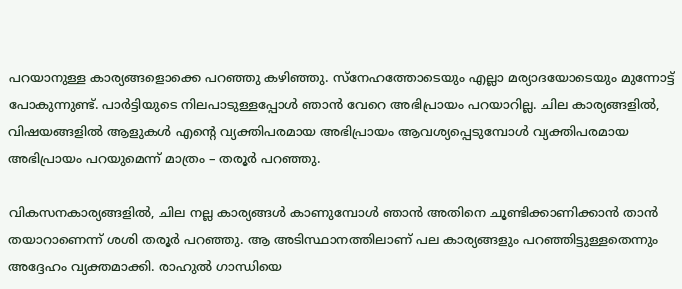പറയാനുള്ള കാര്യങ്ങളൊക്കെ പറഞ്ഞു കഴിഞ്ഞു. സ്‌നേഹത്തോടെയും എല്ലാ മര്യാദയോടെയും മുന്നോട്ട് പോകുന്നുണ്ട്. പാര്‍ട്ടിയുടെ നിലപാടുള്ളപ്പോള്‍ ഞാന്‍ വേറെ അഭിപ്രായം പറയാറില്ല. ചില കാര്യങ്ങളില്‍, വിഷയങ്ങളില്‍ ആളുകള്‍ എന്റെ വ്യക്തിപരമായ അഭിപ്രായം ആവശ്യപ്പെടുമ്പോള്‍ വ്യക്തിപരമായ അഭിപ്രായം പറയുമെന്ന് മാത്രം – തരൂര്‍ പറഞ്ഞു.

വികസനകാര്യങ്ങളില്‍, ചില നല്ല കാര്യങ്ങള്‍ കാണുമ്പോള്‍ ഞാന്‍ അതിനെ ചൂണ്ടിക്കാണിക്കാന്‍ താന്‍ തയാറാണെന്ന് ശശി തരൂര്‍ പറഞ്ഞു. ആ അടിസ്ഥാനത്തിലാണ് പല കാര്യങ്ങളും പറഞ്ഞിട്ടുള്ളതെന്നും അദ്ദേഹം വ്യക്തമാക്കി. രാഹുല്‍ ഗാന്ധിയെ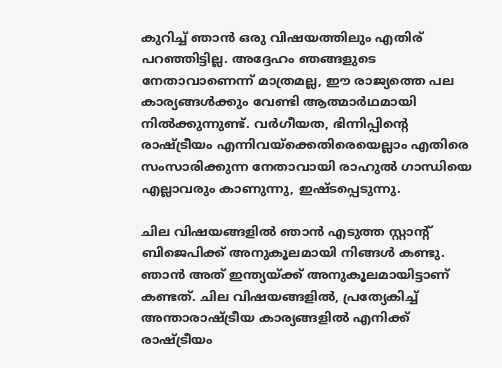കുറിച്ച് ഞാന്‍ ഒരു വിഷയത്തിലും എതിര് പറഞ്ഞിട്ടില്ല. അദ്ദേഹം ഞങ്ങളുടെ നേതാവാണെന്ന് മാത്രമല്ല, ഈ രാജ്യത്തെ പല കാര്യങ്ങള്‍ക്കും വേണ്ടി ആത്മാര്‍ഥമായി നില്‍ക്കുന്നുണ്ട്. വര്‍ഗീയത, ഭിന്നിപ്പിന്റെ രാഷ്ട്രീയം എന്നിവയ്‌ക്കെതിരെയെല്ലാം എതിരെ സംസാരിക്കുന്ന നേതാവായി രാഹുല്‍ ഗാന്ധിയെ എല്ലാവരും കാണുന്നു, ഇഷ്ടപ്പെടുന്നു.

ചില വിഷയങ്ങളില്‍ ഞാന്‍ എടുത്ത സ്റ്റാന്റ് ബിജെപിക്ക് അനുകൂലമായി നിങ്ങള്‍ കണ്ടു. ഞാന്‍ അത് ഇന്ത്യയ്ക്ക് അനുകൂലമായിട്ടാണ് കണ്ടത്. ചില വിഷയങ്ങളില്‍, പ്രത്യേകിച്ച് അന്താരാഷ്ട്രീയ കാര്യങ്ങളില്‍ എനിക്ക് രാഷ്ട്രീയം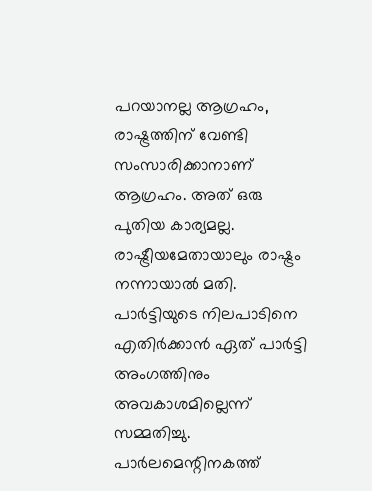പറയാനല്ല ആഗ്രഹം, രാഷ്ട്രത്തിന് വേണ്ടി സംസാരിക്കാനാണ് ആഗ്രഹം. അത് ഒരു പുതിയ കാര്യമല്ല. രാഷ്ട്രീയമേതായാലും രാഷ്ട്രം നന്നായാല്‍ മതി. പാര്‍ട്ടിയുടെ നിലപാടിനെ എതിര്‍ക്കാന്‍ ഏത് പാര്‍ട്ടി അംഗത്തിനും അവകാശമില്ലെന്ന് സമ്മതിച്ചു. പാര്‍ലമെന്റിനകത്ത്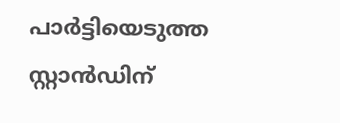പാര്‍ട്ടിയെടുത്ത സ്റ്റാന്‍ഡിന്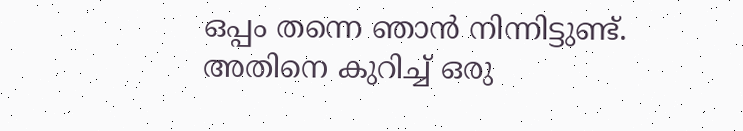ഒപ്പം തന്നെ ഞാന്‍ നിന്നിട്ടുണ്ട്. അതിനെ കുറിച്ച് ഒരു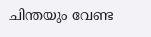ചിന്തയും വേണ്ട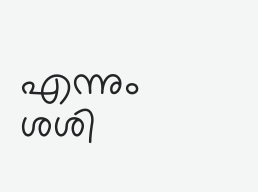എന്നും ശശി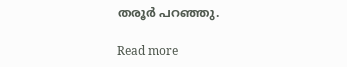തരൂര്‍ പറഞ്ഞു.

Read more